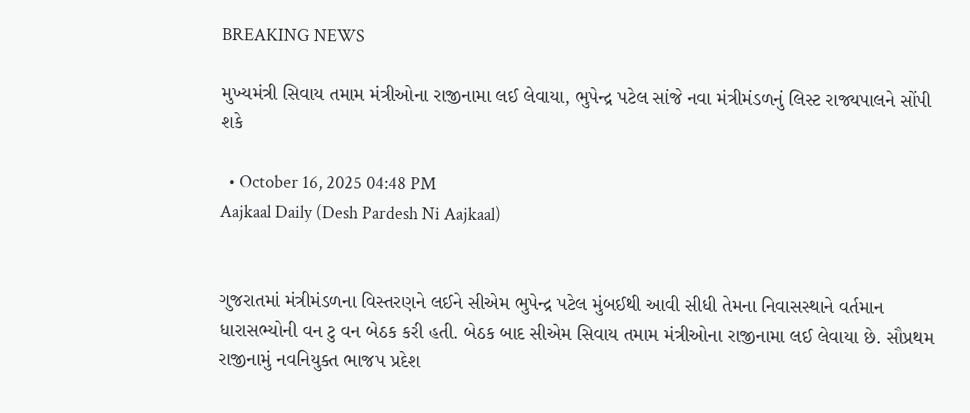BREAKING NEWS

મુખ્યમંત્રી સિવાય તમામ મંત્રીઓના રાજીનામા લઈ લેવાયા, ભુપેન્દ્ર પટેલ સાંજે નવા મંત્રીમંડળનું લિસ્ટ રાજ્યપાલને સોંપી શકે

  • October 16, 2025 04:48 PM
Aajkaal Daily (Desh Pardesh Ni Aajkaal)


ગુજરાતમાં મંત્રીમંડળના વિસ્તરણને લઈને સીએમ ભુપેન્દ્ર પટેલ મુંબઈથી આવી સીધી તેમના નિવાસસ્થાને વર્તમાન ધારાસભ્યોની વન ટુ વન બેઠક કરી હતી. બેઠક બાદ સીએમ સિવાય તમામ મંત્રીઓના રાજીનામા લઈ લેવાયા છે. સૌપ્રથમ રાજીનામું નવનિયુક્ત ભાજપ પ્રદેશ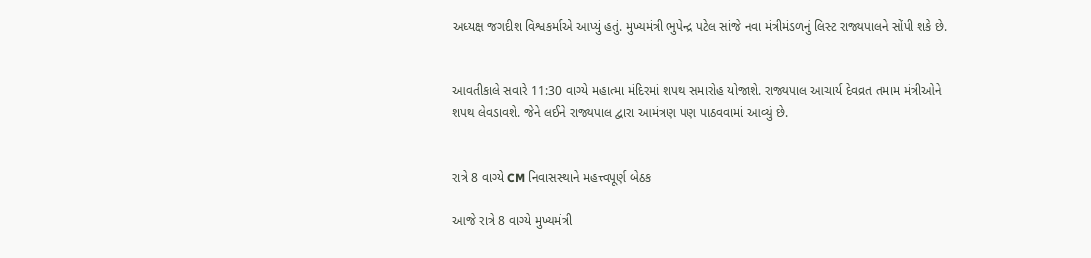અધ્યક્ષ જગદીશ વિશ્વકર્માએ આપ્યું હતું. મુખ્યમંત્રી ભુપેન્દ્ર પટેલ સાંજે નવા મંત્રીમંડળનું લિસ્ટ રાજ્યપાલને સોંપી શકે છે.


આવતીકાલે સવારે 11:30 વાગ્યે મહાત્મા મંદિરમાં શપથ સમારોહ યોજાશે. રાજ્યપાલ આચાર્ય દેવવ્રત તમામ મંત્રીઓને શપથ લેવડાવશે. જેને લઈને રાજ્યપાલ દ્વારા આમંત્રણ પણ પાઠવવામાં આવ્યું છે.


રાત્રે 8 વાગ્યે CM નિવાસસ્થાને મહત્ત્વપૂર્ણ બેઠક

આજે રાત્રે 8 વાગ્યે મુખ્યમંત્રી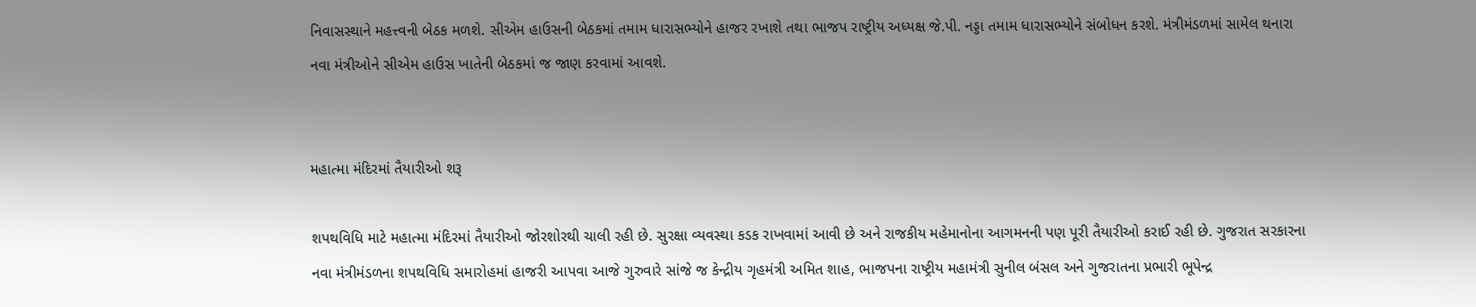નિવાસસ્થાને મહત્ત્વની બેઠક મળશે. સીએમ હાઉસની બેઠકમાં તમામ ધારાસભ્યોને હાજર રખાશે તથા ભાજપ રાષ્ટ્રીય અધ્યક્ષ જે.પી. નડ્ડા તમામ ધારાસભ્યોને સંબોધન કરશે. મંત્રીમંડળમાં સામેલ થનારા નવા મંત્રીઓને સીએમ હાઉસ ખાતેની બેઠકમાં જ જાણ કરવામાં આવશે.


મહાત્મા મંદિરમાં તૈયારીઓ શરૂ

શપથવિધિ માટે મહાત્મા મંદિરમાં તૈયારીઓ જોરશોરથી ચાલી રહી છે. સુરક્ષા વ્યવસ્થા કડક રાખવામાં આવી છે અને રાજકીય મહેમાનોના આગમનની પણ પૂરી તૈયારીઓ કરાઈ રહી છે. ગુજરાત સરકારના નવા મંત્રીમંડળના શપથવિધિ સમારોહમાં હાજરી આપવા આજે ગુરુવારે સાંજે જ કેન્દ્રીય ગૃહમંત્રી અમિત શાહ, ભાજપના રાષ્ટ્રીય મહામંત્રી સુનીલ બંસલ અને ગુજરાતના પ્રભારી ભૂપેન્દ્ર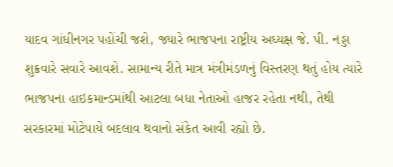યાદવ ગાંધીનગર પહોંચી જશે, જ્યારે ભાજપના રાષ્ટ્રીય અધ્યક્ષ જે. પી. નડ્ડા શુક્રવારે સવારે આવશે. સામાન્ય રીતે માત્ર મંત્રીમંડળનું વિસ્તરણ થતું હોય ત્યારે ભાજપના હાઇકમાન્ડમાંથી આટલા બધા નેતાઓ હાજર રહેતા નથી, તેથી સરકારમાં મોટેપાયે બદલાવ થવાનો સંકેત આવી રહ્યો છે.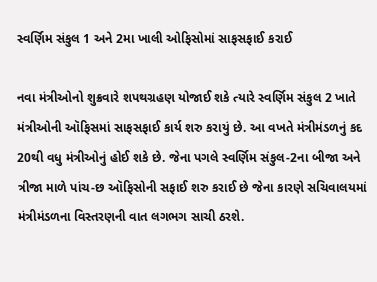સ્વર્ણિમ સંકુલ 1 અને 2મા ખાલી ઓફિસોમાં સાફસફાઈ કરાઈ

નવા મંત્રીઓનો શુક્રવારે શપથગ્રહણ યોજાઈ શકે ત્યારે સ્વર્ણિમ સંકુલ 2 ખાતે મંત્રીઓની ઑફિસમાં સાફસફાઈ કાર્ય શરુ કરાયું છે. આ વખતે મંત્રીમંડળનું કદ 20થી વધુ મંત્રીઓનું હોઈ શકે છે. જેના પગલે સ્વર્ણિમ સંકુલ-2ના બીજા અને ત્રીજા માળે પાંચ-છ ઑફિસોની સફાઈ શરુ કરાઈ છે જેના કારણે સચિવાલયમાં મંત્રીમંડળના વિસ્તરણની વાત લગભગ સાચી ઠરશે.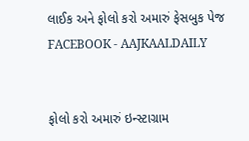લાઈક અને ફોલો કરો અમારું ફેસબુક પેજ FACEBOOK - AAJKAALDAILY


ફોલો કરો અમારું ઇન્સ્ટાગ્રામ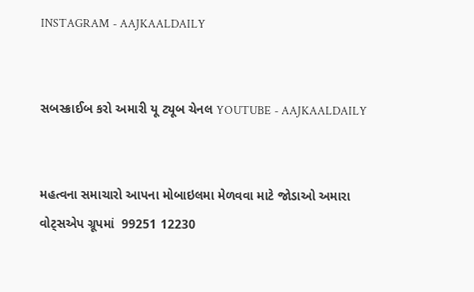INSTAGRAM - AAJKAALDAILY


સબસ્ક્રાઈબ કરો અમારી યૂ ટ્યૂબ ચેનલ YOUTUBE - AAJKAALDAILY


મહત્વના સમાચારો આપના મોબાઇલમા મેળવવા માટે જોડાઓ અમારા વોટ્સએપ ગ્રૂપમાં  99251 12230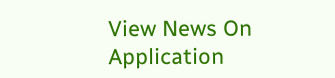View News On Application